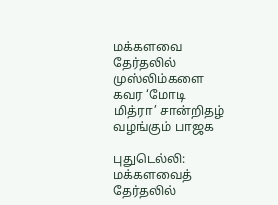மக்களவை தேர்தலில் முஸ்லிம்களை கவர ‘மோடி மித்ரா’ சான்றிதழ் வழங்கும் பாஜக

புதுடெல்லி: மக்களவைத் தேர்தலில்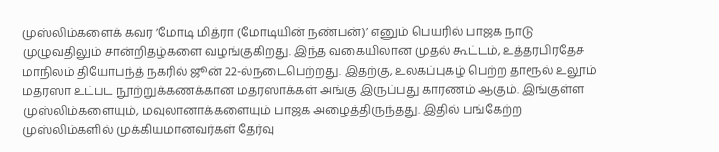முஸ்லிம்களைக் கவர ’மோடி மித்ரா (மோடியின் நண்பன்)’ எனும் பெயரில் பாஜக நாடு முழுவதிலும் சான்றிதழ்களை வழங்குகிறது. இந்த வகையிலான முதல் கூட்டம், உத்தரபிரதேச மாநிலம் தியோபந்த் நகரில் ஜூன் 22-ல்நடைபெற்றது. இதற்கு, உலகப்புகழ் பெற்ற தாரூல் உலூம் மதரஸா உட்பட நூற்றுக்கணக்கான மதரஸாக்கள் அங்கு இருப்பது காரணம் ஆகும். இங்குள்ள முஸ்லிம்களையும், மவுலானாக்களையும் பாஜக அழைத்திருந்தது. இதில் பங்கேற்ற முஸ்லிம்களில் முக்கியமானவர்கள் தேர்வு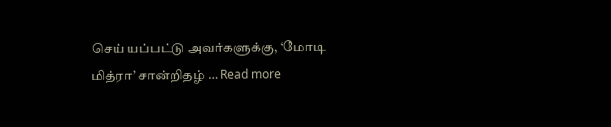செய் யப்பட்டு அவர்களுக்கு, ‘மோடி மித்ரா’ சான்றிதழ் … Read more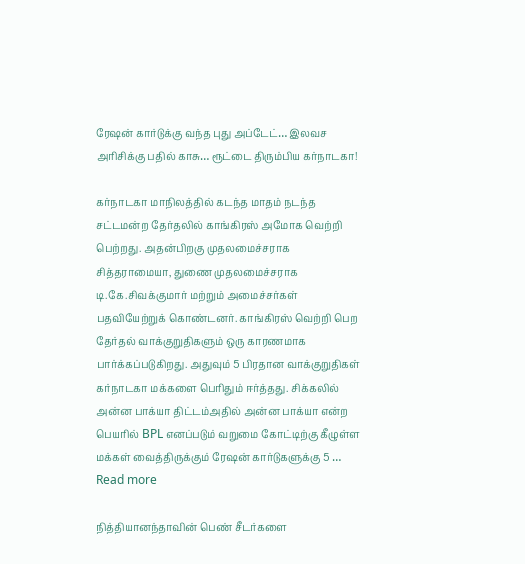ரேஷன் கார்டுக்கு வந்த புது அப்டேட்… இலவச அரிசிக்கு பதில் காசு… ரூட்டை திரும்பிய கர்நாடகா!

கர்நாடகா மாநிலத்தில் கடந்த மாதம் நடந்த சட்டமன்ற தேர்தலில் காங்கிரஸ் அமோக வெற்றி பெற்றது. அதன்பிறகு முதலமைச்சராக சித்தராமையா, துணை முதலமைச்சராக டி.கே.சிவக்குமார் மற்றும் அமைச்சர்கள் பதவியேற்றுக் கொண்டனர். காங்கிரஸ் வெற்றி பெற தேர்தல் வாக்குறுதிகளும் ஒரு காரணமாக பார்க்கப்படுகிறது. அதுவும் 5 பிரதான வாக்குறுதிகள் கர்நாடகா மக்களை பெரிதும் ஈர்த்தது. சிக்கலில் அன்ன பாக்யா திட்டம்அதில் அன்ன பாக்யா என்ற பெயரில் BPL எனப்படும் வறுமை கோட்டிற்கு கீழுள்ள மக்கள் வைத்திருக்கும் ரேஷன் கார்டுகளுக்கு 5 … Read more

நித்தியானந்தாவின் பெண் சீடர்களை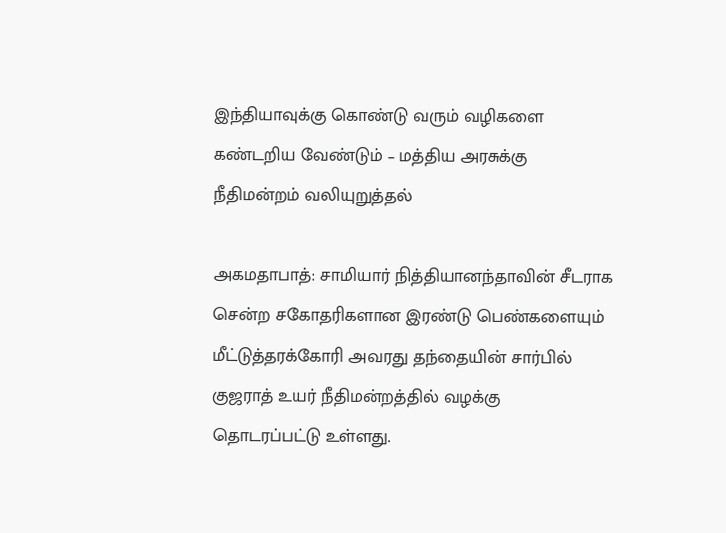இந்தியாவுக்கு கொண்டு வரும் வழிகளை கண்டறிய வேண்டும் – மத்திய அரசுக்கு நீதிமன்றம் வலியுறுத்தல்

அகமதாபாத்: சாமியார் நித்தியானந்தாவின் சீடராக சென்ற சகோதரிகளான இரண்டு பெண்களையும் மீட்டுத்தரக்கோரி அவரது தந்தையின் சார்பில் குஜராத் உயர் நீதிமன்றத்தில் வழக்கு தொடரப்பட்டு உள்ளது.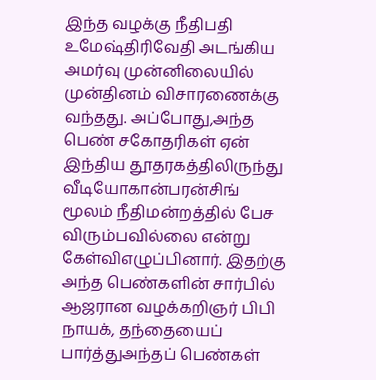இந்த வழக்கு நீதிபதி உமேஷ்திரிவேதி அடங்கிய அமர்வு முன்னிலையில் முன்தினம் விசாரணைக்கு வந்தது. அப்போது,அந்த பெண் சகோதரிகள் ஏன் இந்திய தூதரகத்திலிருந்து வீடியோகான்பரன்சிங் மூலம் நீதிமன்றத்தில் பேச விரும்பவில்லை என்று கேள்விஎழுப்பினார். இதற்கு அந்த பெண்களின் சார்பில் ஆஜரான வழக்கறிஞர் பிபி நாயக், தந்தையைப் பார்த்துஅந்தப் பெண்கள்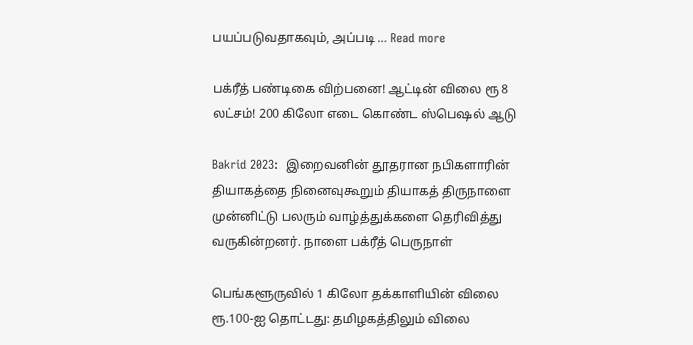பயப்படுவதாகவும், அப்படி … Read more

பக்ரீத் பண்டிகை விற்பனை! ஆட்டின் விலை ரூ 8 லட்சம்! 200 கிலோ எடை கொண்ட ஸ்பெஷல் ஆடு

Bakrid 2023:  இறைவனின் தூதரான நபிகளாரின் தியாகத்தை நினைவுகூறும் தியாகத் திருநாளை முன்னிட்டு பலரும் வாழ்த்துக்களை தெரிவித்து வருகின்றனர். நாளை பக்ரீத் பெருநாள்

பெங்களூருவில் 1 கிலோ தக்காளியின் விலை ரூ.100-ஐ தொட்டது: தமிழகத்திலும் விலை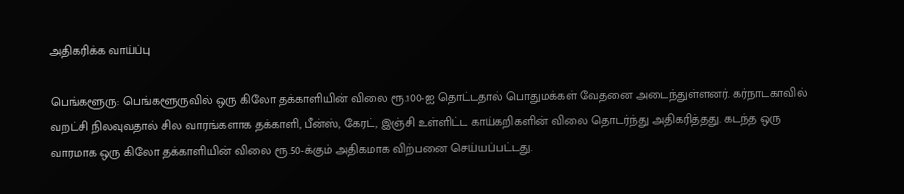அதிகரிக்க வாய்ப்பு

பெங்களூரு: பெங்களூருவில் ஒரு கிலோ தக்காளியின் விலை ரூ.100-ஐ தொட்டதால் பொதுமக்கள் வேதனை அடைந்துள்ளனர். கர்நாடகாவில் வறட்சி நிலவுவ‌தால் சில வாரங்களாக தக்காளி, பீன்ஸ், கேரட், இஞ்சி உள்ளிட்ட காய்கறிகளின் விலை தொடர்ந்து அதிகரித்தது. கடந்த ஒரு வாரமாக ஒரு கிலோ தக்காளியின் விலை ரூ.50-க்கும் அதிகமாக விற்பனை செய்யப்பட்டது.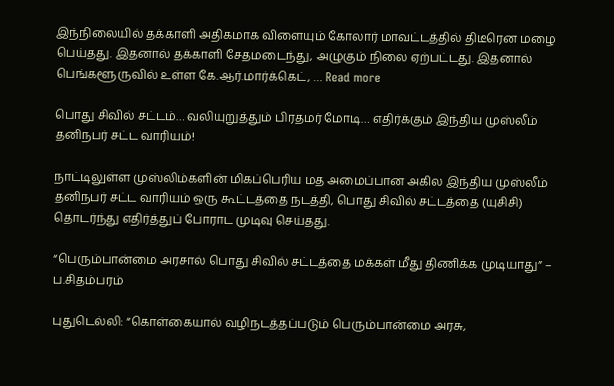இந்நிலையில் தக்காளி அதிகமாக விளையும் கோலார் மாவட்டத்தில் திடீரென மழை பெய்தது. இதனால் தக்காளி சேதமடைந்து, அழுகும் நிலை ஏற்பட்டது. இதனால் பெங்களூருவில் உள்ள கே.ஆர்.மார்க்கெட், … Read more

பொது சிவில் சட்டம்… வலியுறுத்தும் பிரதமர் மோடி… எதிர்க்கும் இந்திய முஸ்லீம் தனிநபர் சட்ட வாரியம்!

நாட்டிலுள்ள முஸ்லிம்களின் மிகப்பெரிய மத அமைப்பான அகில இந்திய முஸ்லீம் தனிநபர் சட்ட வாரியம் ஒரு கூட்டத்தை நடத்தி, பொது சிவில் சட்டத்தை (யுசிசி) தொடர்ந்து எதிர்த்துப் போராட முடிவு செய்தது.

“பெரும்பான்மை அரசால் பொது சிவில் சட்டத்தை மக்கள் மீது திணிக்க முடியாது” – ப.சிதம்பரம்

புதுடெல்லி: “கொள்கையால் வழிநடத்தப்படும் பெரும்பான்மை அரசு,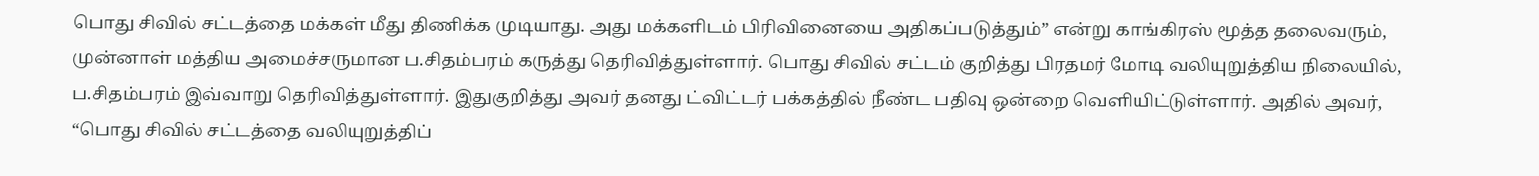பொது சிவில் சட்டத்தை மக்கள் மீது திணிக்க முடியாது. அது மக்களிடம் பிரிவினையை அதிகப்படுத்தும்” என்று காங்கிரஸ் மூத்த தலைவரும், முன்னாள் மத்திய அமைச்சருமான ப.சிதம்பரம் கருத்து தெரிவித்துள்ளார். பொது சிவில் சட்டம் குறித்து பிரதமர் மோடி வலியுறுத்திய நிலையில், ப.சிதம்பரம் இவ்வாறு தெரிவித்துள்ளார். இதுகுறித்து அவர் தனது ட்விட்டர் பக்கத்தில் நீண்ட பதிவு ஒன்றை வெளியிட்டுள்ளார். அதில் அவர், “பொது சிவில் சட்டத்தை வலியுறுத்திப்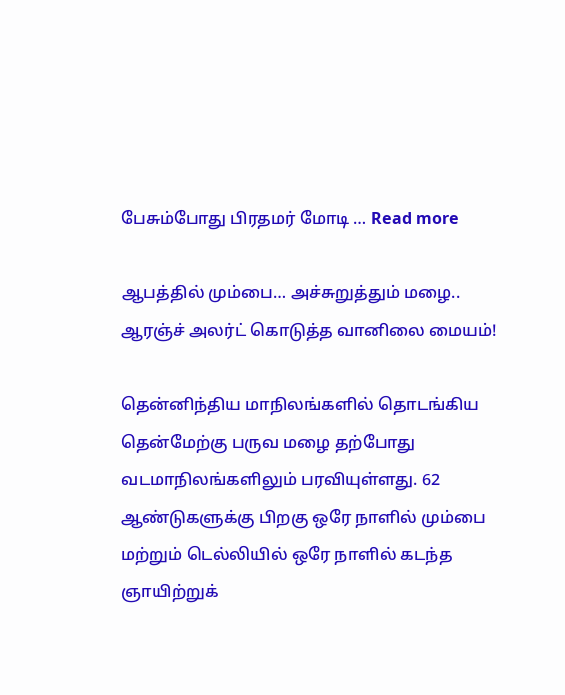பேசும்போது பிரதமர் மோடி … Read more

ஆபத்தில் மும்பை… அச்சுறுத்தும் மழை.. ஆரஞ்ச் அலர்ட் கொடுத்த வானிலை மையம்!

தென்னிந்திய மாநிலங்களில் தொடங்கிய தென்மேற்கு பருவ மழை தற்போது வடமாநிலங்களிலும் பரவியுள்ளது. 62 ஆண்டுகளுக்கு பிறகு ஒரே நாளில் மும்பை மற்றும் டெல்லியில் ஒரே நாளில் கடந்த ஞாயிற்றுக்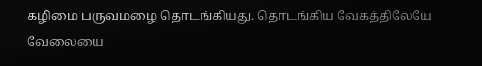கழிமை பருவமழை தொடங்கியது. தொடங்கிய வேகத்திலேயே வேலையை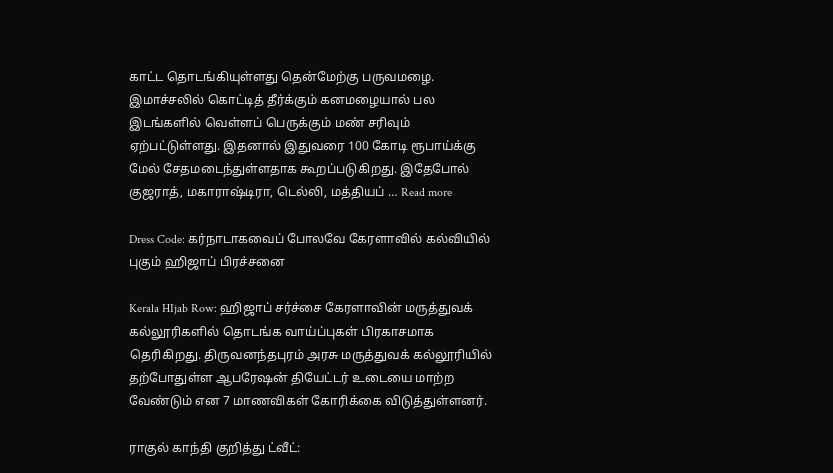காட்ட தொடங்கியுள்ளது தென்மேற்கு பருவமழை. இமாச்சலில் கொட்டித் தீர்க்கும் கனமழையால் பல இடங்களில் வெள்ளப் பெருக்கும் மண் சரிவும் ஏற்பட்டுள்ளது. இதனால் இதுவரை 100 கோடி ரூபாய்க்கு மேல் சேதமடைந்துள்ளதாக கூறப்படுகிறது. இதேபோல் குஜராத், மகாராஷ்டிரா, டெல்லி, மத்தியப் … Read more

Dress Code: கர்நாடாகவைப் போலவே கேரளாவில் கல்வியில் புகும் ஹிஜாப் பிரச்சனை

Kerala HIjab Row: ஹிஜாப் சர்ச்சை கேரளாவின் மருத்துவக் கல்லூரிகளில் தொடங்க வாய்ப்புகள் பிரகாசமாக தெரிகிறது. திருவனந்தபுரம் அரசு மருத்துவக் கல்லூரியில் தற்போதுள்ள ஆபரேஷன் தியேட்டர் உடையை மாற்ற வேண்டும் என 7 மாணவிகள் கோரிக்கை விடுத்துள்ளனர்.

ராகுல் காந்தி குறித்து ட்வீட்: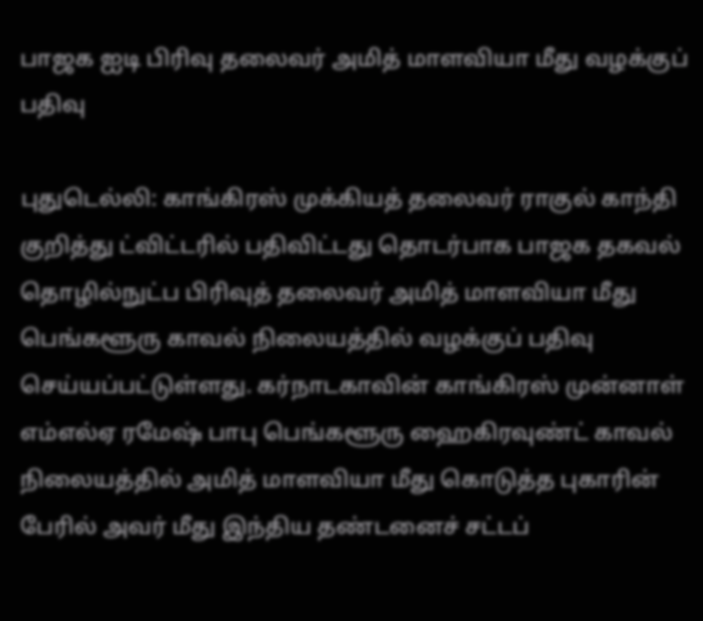பாஜக ஐடி பிரிவு தலைவர் அமித் மாளவியா மீது வழக்குப் பதிவு

புதுடெல்லி: காங்கிரஸ் முக்கியத் தலைவர் ராகுல் காந்தி குறித்து ட்விட்டரில் பதிவிட்டது தொடர்பாக பாஜக தகவல் தொழில்நுட்ப பிரிவுத் தலைவர் அமித் மாளவியா மீது பெங்களூரு காவல் நிலையத்தில் வழக்குப் பதிவு செய்யப்பட்டுள்ளது. கர்நாடகாவின் காங்கிரஸ் முன்னாள் எம்எல்ஏ ரமேஷ் பாபு பெங்களூரு ஹைகிரவுண்ட் காவல் நிலையத்தில் அமித் மாளவியா மீது கொடுத்த புகாரின் பேரில் அவர் மீது இந்திய தண்டனைச் சட்டப்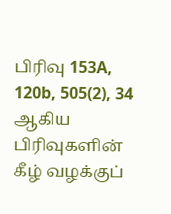பிரிவு 153A, 120b, 505(2), 34 ஆகிய பிரிவுகளின் கீழ் வழக்குப்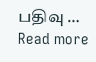பதிவு … Read more